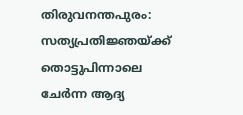തിരുവനന്തപുരം: സത്യപ്രതിജ്ഞയ്ക്ക് തൊട്ടുപിന്നാലെ ചേർന്ന ആദ്യ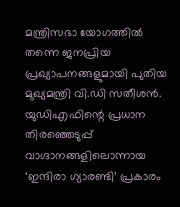മന്ത്രിസഭാ യോഗത്തിൽ തന്നെ ജനപ്രിയ പ്രഖ്യാപനങ്ങളുമായി പുതിയ മുഖ്യമന്ത്രി വി.ഡി സതീശൻ. യുഡിഎഫിന്റെ പ്രധാന തിരഞ്ഞെടുപ്പ് വാഗ്ദാനങ്ങളിലൊന്നായ ‘ഇന്ദിരാ ഗ്യാരണ്ടി’ പ്രകാരം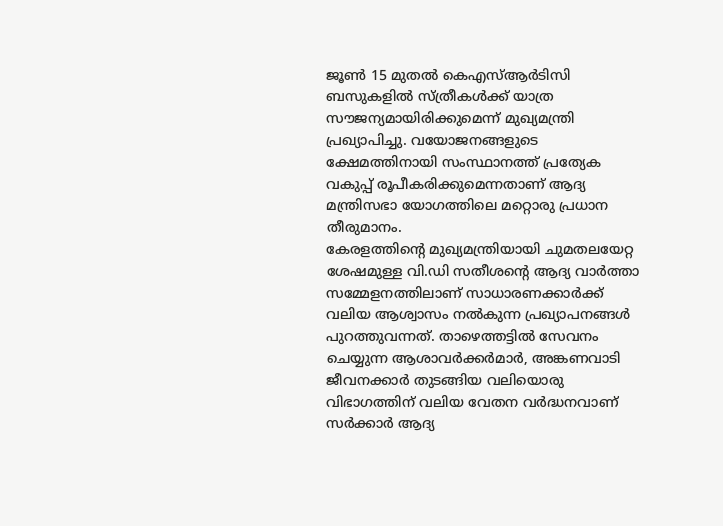ജൂൺ 15 മുതൽ കെഎസ്ആർടിസി ബസുകളിൽ സ്ത്രീകൾക്ക് യാത്ര സൗജന്യമായിരിക്കുമെന്ന് മുഖ്യമന്ത്രി പ്രഖ്യാപിച്ചു. വയോജനങ്ങളുടെ ക്ഷേമത്തിനായി സംസ്ഥാനത്ത് പ്രത്യേക വകുപ്പ് രൂപീകരിക്കുമെന്നതാണ് ആദ്യ മന്ത്രിസഭാ യോഗത്തിലെ മറ്റൊരു പ്രധാന തീരുമാനം.
കേരളത്തിന്റെ മുഖ്യമന്ത്രിയായി ചുമതലയേറ്റ ശേഷമുള്ള വി.ഡി സതീശന്റെ ആദ്യ വാർത്താ സമ്മേളനത്തിലാണ് സാധാരണക്കാർക്ക് വലിയ ആശ്വാസം നൽകുന്ന പ്രഖ്യാപനങ്ങൾ പുറത്തുവന്നത്. താഴെത്തട്ടിൽ സേവനം ചെയ്യുന്ന ആശാവർക്കർമാർ, അങ്കണവാടി ജീവനക്കാർ തുടങ്ങിയ വലിയൊരു വിഭാഗത്തിന് വലിയ വേതന വർദ്ധനവാണ് സർക്കാർ ആദ്യ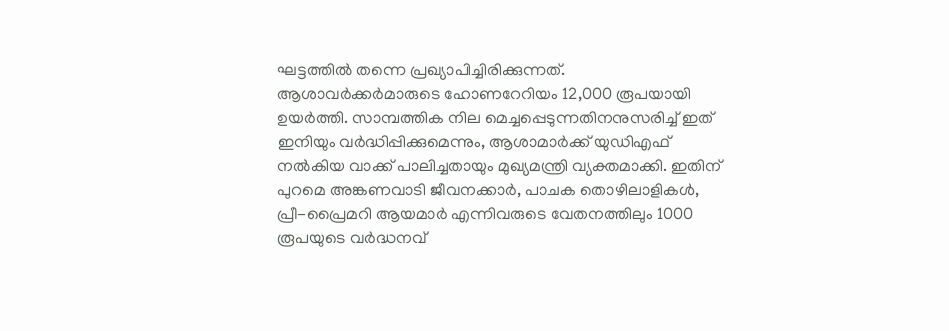ഘട്ടത്തിൽ തന്നെ പ്രഖ്യാപിച്ചിരിക്കുന്നത്.
ആശാവർക്കർമാരുടെ ഹോണറേറിയം 12,000 രൂപയായി ഉയർത്തി. സാമ്പത്തിക നില മെച്ചപ്പെടുന്നതിനനുസരിച്ച് ഇത് ഇനിയും വർദ്ധിപ്പിക്കുമെന്നും, ആശാമാർക്ക് യുഡിഎഫ് നൽകിയ വാക്ക് പാലിച്ചതായും മുഖ്യമന്ത്രി വ്യക്തമാക്കി. ഇതിന് പുറമെ അങ്കണവാടി ജീവനക്കാർ, പാചക തൊഴിലാളികൾ, പ്രീ-പ്രൈമറി ആയമാർ എന്നിവരുടെ വേതനത്തിലും 1000 രൂപയുടെ വർദ്ധനവ്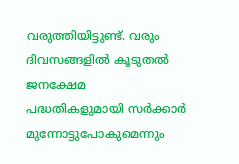വരുത്തിയിട്ടുണ്ട്. വരും ദിവസങ്ങളിൽ കൂടുതൽ ജനക്ഷേമ പദ്ധതികളുമായി സർക്കാർ മുന്നോട്ടുപോകുമെന്നും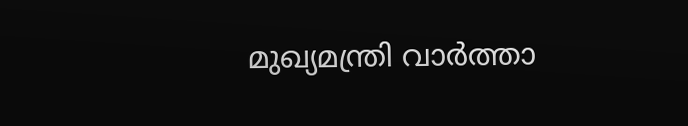മുഖ്യമന്ത്രി വാർത്താ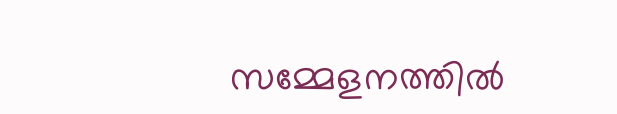സമ്മേളനത്തിൽ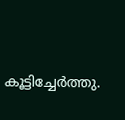കൂട്ടിച്ചേർത്തു.